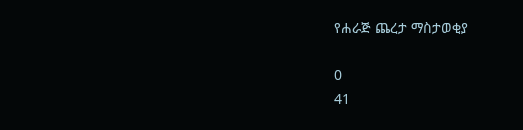የሐራጅ ጨረታ ማስታወቂያ

0
41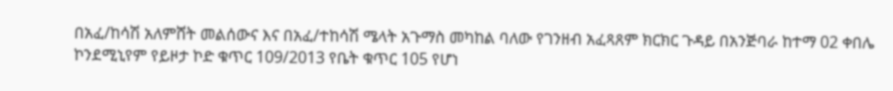በአፈ/ከሳሽ አለምሸት መልሰውና እና በአፈ/ተከሳሽ ሜላት አጉማስ መካከል ባለው የገንዘብ አፈጻጸም ክርክር ጉዳይ በአንጅባራ ከተማ 02 ቀበሌ ኮንደሚኒየም የይዞታ ኮድ ቁጥር 109/2013 የቤት ቁጥር 105 የሆነ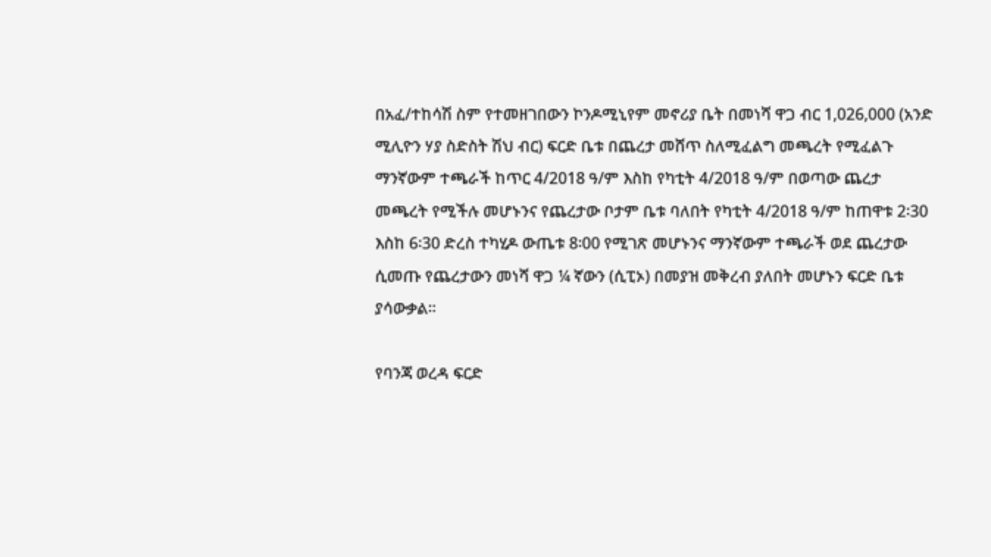በአፈ/ተከሳሽ ስም የተመዘገበውን ኮንዶሚኒየም መኖሪያ ቤት በመነሻ ዋጋ ብር 1,026,000 (አንድ ሚሊዮን ሃያ ስድስት ሽህ ብር) ፍርድ ቤቱ በጨረታ መሸጥ ስለሚፈልግ መጫረት የሚፈልጉ ማንኛውም ተጫራች ከጥር 4/2018 ዓ/ም እስከ የካቲት 4/2018 ዓ/ም በወጣው ጨረታ መጫረት የሚችሉ መሆኑንና የጨረታው ቦታም ቤቱ ባለበት የካቲት 4/2018 ዓ/ም ከጠዋቱ 2፡30 እስከ 6፡30 ድረስ ተካሂዶ ውጤቱ 8፡00 የሚገጽ መሆኑንና ማንኛውም ተጫራች ወደ ጨረታው ሲመጡ የጨረታውን መነሻ ዋጋ ¼ ኛውን (ሲፒኦ) በመያዝ መቅረብ ያለበት መሆኑን ፍርድ ቤቱ ያሳውቃል፡፡

የባንጃ ወረዳ ፍርድ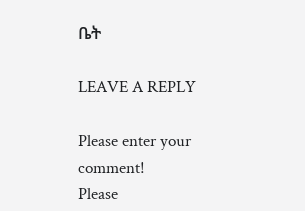ቤት

LEAVE A REPLY

Please enter your comment!
Please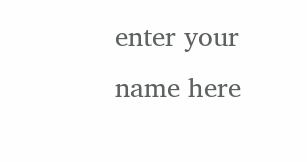enter your name here